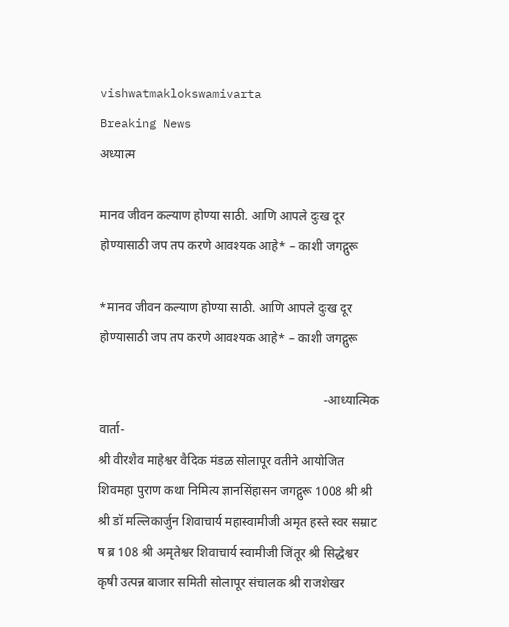vishwatmaklokswamivarta
Breaking News
अध्यात्म

मानव जीवन कल्याण होण्या साठी. आणि आपले दुःख दूर होण्यासाठी जप तप करणे आवश्यक आहे* – काशी जगद्गुरू

*मानव जीवन कल्याण होण्या साठी. आणि आपले दुःख दूर होण्यासाठी जप तप करणे आवश्यक आहे* – काशी जगद्गुरू

                                                                        -आध्यात्मिक वार्ता-                                                                                                            श्री वीरशैव माहेश्वर वैदिक मंडळ सोलापूर वतीने आयोजित शिवमहा पुराण कथा निमित्य ज्ञानसिंहासन जगद्गुरू 1008 श्री श्री श्री डॉ मल्लिकार्जुन शिवाचार्य महास्वामीजी अमृत हस्ते स्वर सम्राट ष ब्र 108 श्री अमृतेश्वर शिवाचार्य स्वामीजी जिंतूर श्री सिद्धेश्वर कृषी उत्पन्न बाजार समिती सोलापूर संचालक श्री राजशेखर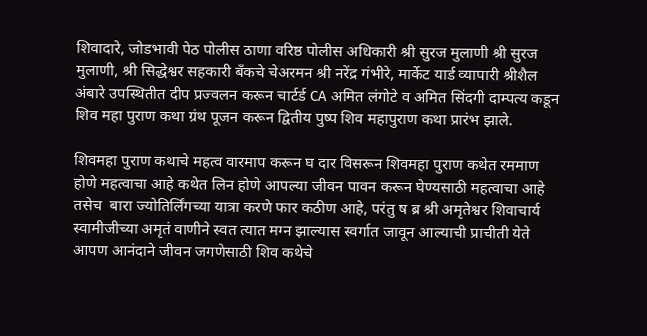शिवादारे, जोडभावी पेठ पोलीस ठाणा वरिष्ठ पोलीस अधिकारी श्री सुरज मुलाणी श्री सुरज मुलाणी, श्री सिद्धेश्वर सहकारी बँकचे चेअरमन श्री नरेंद्र गंभीरे, मार्केट यार्ड व्यापारी श्रीशैल अंबारे उपस्थितीत दीप प्रज्वलन करून चार्टर्ड CA अमित लंगोटे व अमित सिंदगी दाम्पत्य कडून शिव महा पुराण कथा ग्रंथ पूजन करून द्वितीय पुष्प शिव महापुराण कथा प्रारंभ झाले.

शिवमहा पुराण कथाचे महत्व वारमाप करून घ दार विसरून शिवमहा पुराण कथेत रममाण होणे महत्वाचा आहे कथेत लिन होणे आपल्या जीवन पावन करून घेण्यसाठी महत्वाचा आहे तसेच  बारा ज्योतिर्लिंगच्या यात्रा करणे फार कठीण आहे, परंतु ष ब्र श्री अमृतेश्वर शिवाचार्य स्वामीजीच्या अमृतं वाणीने स्वत त्यात मग्न झाल्यास स्वर्गात जावून आल्याची प्राचीती येते आपण आनंदाने जीवन जगणेसाठी शिव कथेचे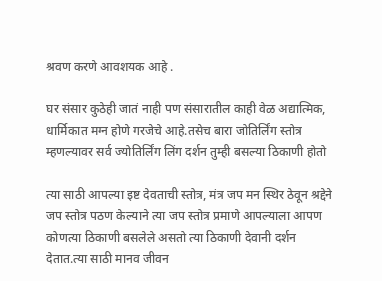श्रवण करणे आवशयक आहे .

घर संसार कुठेही जातं नाही पण संसारातील काही वेळ अद्यात्मिक, धार्मिकात मग्न होणे गरजेचे आहे.तसेच बारा जोतिर्लिंग स्तोत्र म्हणल्यावर सर्व ज्योतिर्लिंग लिंग दर्शन तुम्ही बसल्या ठिकाणी होतो

त्या साठी आपल्या इष्ट देवताची स्तोत्र, मंत्र जप मन स्थिर ठेवून श्रद्देने जप स्तोत्र पठण केल्याने त्या जप स्तोत्र प्रमाणे आपल्याला आपण कोणत्या ठिकाणी बसलेले असतो त्या ठिकाणी देवानी दर्शन देतात.त्या साठी मानव जीवन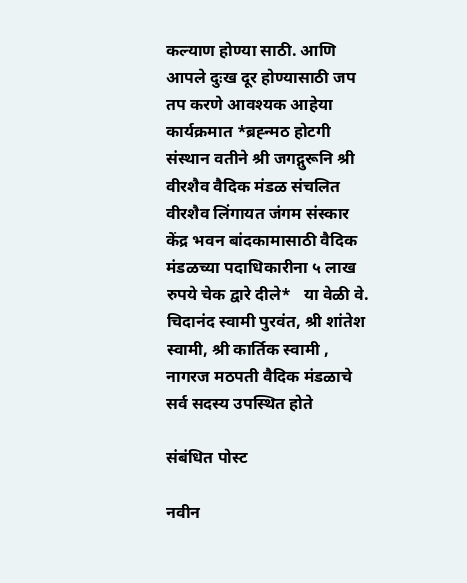कल्याण होण्या साठी. आणि आपले दुःख दूर होण्यासाठी जप तप करणे आवश्यक आहेया कार्यक्रमात *ब्रह्न्मठ होटगी संस्थान वतीने श्री जगद्गुरूनि श्री वीरशैव वैदिक मंडळ संचलित वीरशैव लिंगायत जंगम संस्कार केंद्र भवन बांदकामासाठी वैदिक मंडळच्या पदाधिकारीना ५ लाख रुपये चेक द्वारे दीले*   या वेळी वे. चिदानंद स्वामी पुरवंत, श्री शांतेश स्वामी, श्री कार्तिक स्वामी , नागरज मठपती वैदिक मंडळाचे सर्व सदस्य उपस्थित होते

संबंधित पोस्ट

नवीन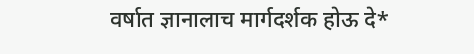वर्षात ज्ञानालाच मार्गदर्शक होऊ दे*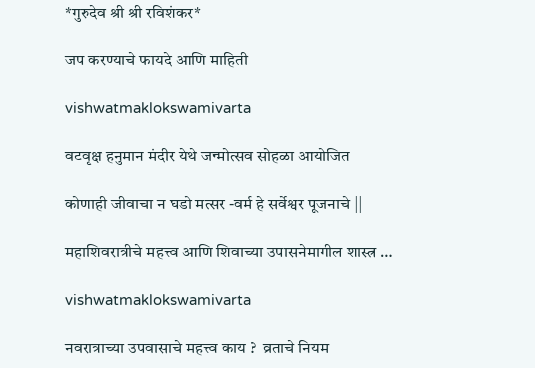*गुरुदेव श्री श्री रविशंकर*

जप करण्याचे फायदे आणि माहिती

vishwatmaklokswamivarta

वटवृक्ष हनुमान मंदीर येथे जन्मोत्सव सोहळा आयोजित

कोणाही जीवाचा न घडो मत्सर -वर्म हे सर्वेश्वर पूजनाचे ||

महाशिवरात्रीचे महत्त्व आणि शिवाच्या उपासनेमागील शास्त्र …

vishwatmaklokswamivarta

नवरात्राच्या उपवासाचे महत्त्व काय ?  व्रताचे नियम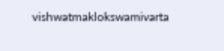vishwatmaklokswamivarta